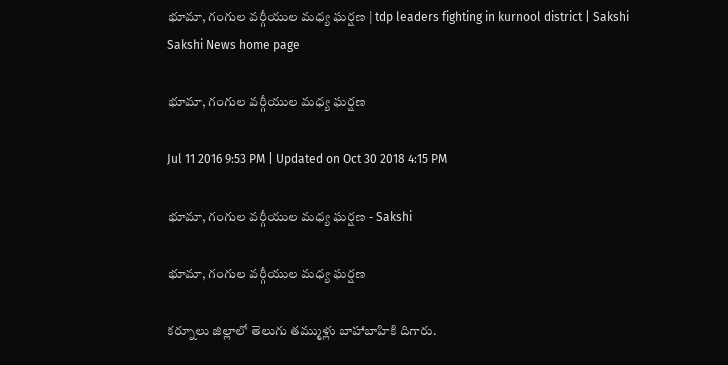భూమా, గంగుల వర్గీయుల మధ్య ఘర్షణ | tdp leaders fighting in kurnool district | Sakshi
Sakshi News home page

భూమా, గంగుల వర్గీయుల మధ్య ఘర్షణ

Jul 11 2016 9:53 PM | Updated on Oct 30 2018 4:15 PM

భూమా, గంగుల వర్గీయుల మధ్య ఘర్షణ - Sakshi

భూమా, గంగుల వర్గీయుల మధ్య ఘర్షణ

కర్నూలు జిల్లాలో తెలుగు తమ్ముళ్లు బాహాబాహికి దిగారు.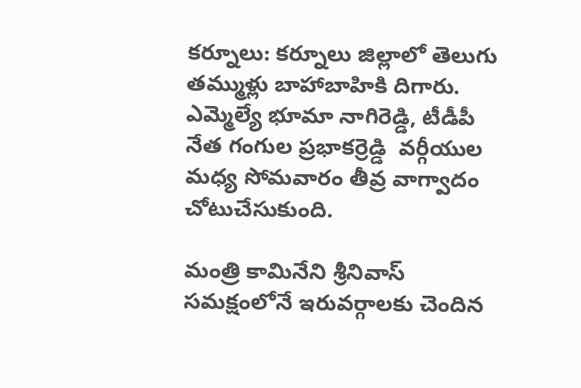కర్నూలు: కర్నూలు జిల్లాలో తెలుగు తమ్ముళ్లు బాహాబాహికి దిగారు. ఎమ్మెల్యే భూమా నాగిరెడ్డి, టీడీపీ నేత గంగుల ప్రభాకర్రెడ్డి  వర్గీయుల మధ్య సోమవారం తీవ్ర వాగ్వాదం చోటుచేసుకుంది.

మంత్రి కామినేని శ్రీనివాస్ సమక్షంలోనే ఇరువర్గాలకు చెందిన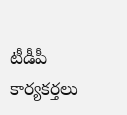టీడీపీ కార్యకర్తలు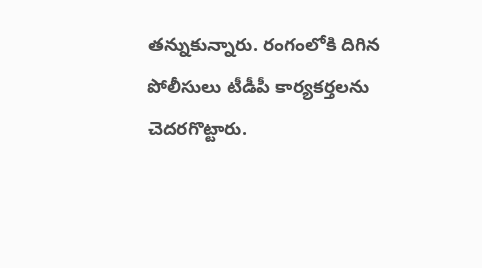తన్నుకున్నారు. రంగంలోకి దిగిన పోలీసులు టీడీపీ కార్యకర్తలను చెదరగొట్టారు.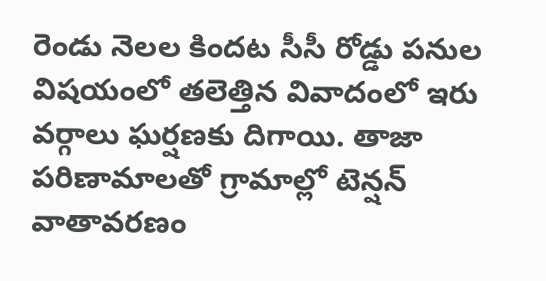రెండు నెలల కిందట సీసీ రోడ్డు పనుల విషయంలో తలెత్తిన వివాదంలో ఇరు వర్గాలు ఘర్షణకు దిగాయి. తాజా పరిణామాలతో గ్రామాల్లో టెన్షన్ వాతావరణం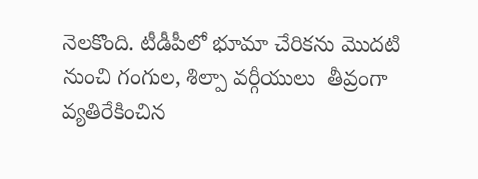నెలకొంది. టీడీపీలో భూమా చేరికను మొదటి నుంచి గంగుల, శిల్పా వర్గీయులు  తీవ్రంగా వ్యతిరేకించిన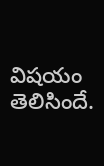విషయం తెలిసిందే.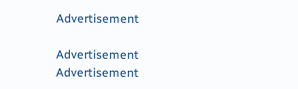Advertisement

Advertisement
Advertisement